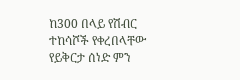ከ300 በላይ የሽብር ተከሳሾች የቀረበላቸው የይቅርታ ሰነድ ምን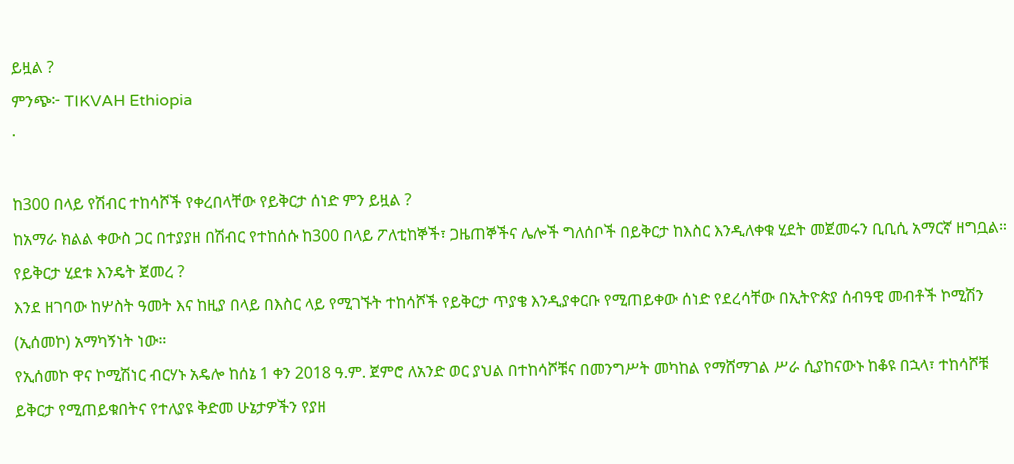ይዟል ?
ምንጭ፦ TIKVAH Ethiopia
·

ከ300 በላይ የሽብር ተከሳሾች የቀረበላቸው የይቅርታ ሰነድ ምን ይዟል ?
ከአማራ ክልል ቀውስ ጋር በተያያዘ በሽብር የተከሰሱ ከ300 በላይ ፖለቲከኞች፣ ጋዜጠኞችና ሌሎች ግለሰቦች በይቅርታ ከእስር እንዲለቀቁ ሂደት መጀመሩን ቢቢሲ አማርኛ ዘግቧል።
የይቅርታ ሂደቱ እንዴት ጀመረ ?
እንደ ዘገባው ከሦስት ዓመት እና ከዚያ በላይ በእስር ላይ የሚገኙት ተከሳሾች የይቅርታ ጥያቄ እንዲያቀርቡ የሚጠይቀው ሰነድ የደረሳቸው በኢትዮጵያ ሰብዓዊ መብቶች ኮሚሽን (ኢሰመኮ) አማካኝነት ነው።
የኢሰመኮ ዋና ኮሚሽነር ብርሃኑ አዴሎ ከሰኔ 1 ቀን 2018 ዓ.ም. ጀምሮ ለአንድ ወር ያህል በተከሳሾቹና በመንግሥት መካከል የማሸማገል ሥራ ሲያከናውኑ ከቆዩ በኋላ፣ ተከሳሾቹ ይቅርታ የሚጠይቁበትና የተለያዩ ቅድመ ሁኔታዎችን የያዘ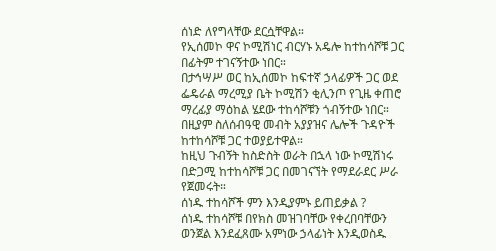ሰነድ ለየግላቸው ደርሷቸዋል።
የኢሰመኮ ዋና ኮሚሽነር ብርሃኑ አዴሎ ከተከሳሾቹ ጋር በፊትም ተገናኝተው ነበር።
በታኅሣሥ ወር ከኢሰመኮ ከፍተኛ ኃላፊዎች ጋር ወደ ፌዴራል ማረሚያ ቤት ኮሚሽን ቂሊንጦ የጊዜ ቀጠሮ ማረፊያ ማዕከል ሄደው ተከሳሾቹን ጎብኝተው ነበር።
በዚያም ስለሰብዓዊ መብት አያያዝና ሌሎች ጉዳዮች ከተከሳሾቹ ጋር ተወያይተዋል።
ከዚህ ጉብኝት ከስድስት ወራት በኋላ ነው ኮሚሽነሩ በድጋሚ ከተከሳሾቹ ጋር በመገናኘት የማደራደር ሥራ የጀመሩት።
ሰነዱ ተከሳሾች ምን እንዲያምኑ ይጠይቃል ?
ሰነዱ ተከሳሾቹ በየክስ መዝገባቸው የቀረበባቸውን ወንጀል እንደፈጸሙ አምነው ኃላፊነት እንዲወስዱ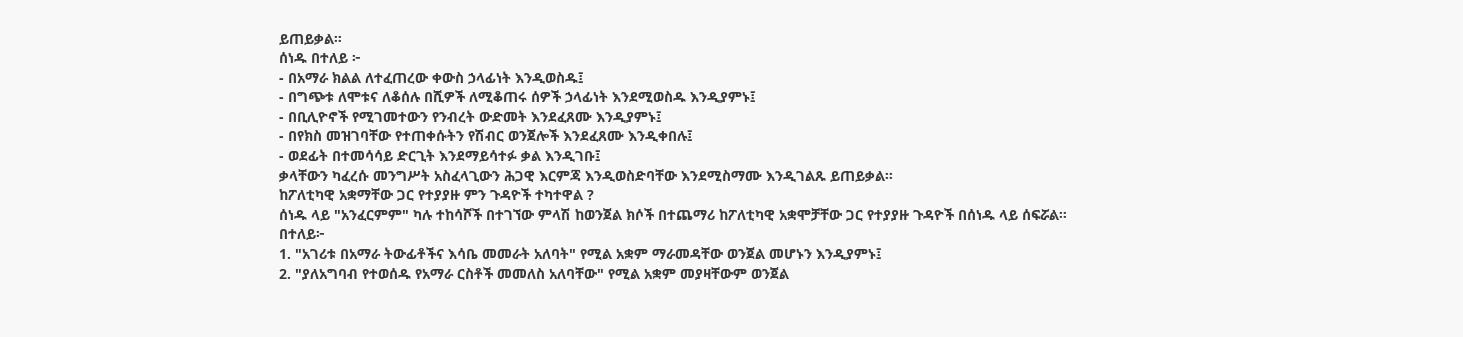ይጠይቃል።
ሰነዱ በተለይ ፦
- በአማራ ክልል ለተፈጠረው ቀውስ ኃላፊነት እንዲወስዱ፤
- በግጭቱ ለሞቱና ለቆሰሉ በሺዎች ለሚቆጠሩ ሰዎች ኃላፊነት እንደሚወስዱ እንዲያምኑ፤
- በቢሊዮኖች የሚገመተውን የንብረት ውድመት እንደፈጸሙ እንዲያምኑ፤
- በየክስ መዝገባቸው የተጠቀሱትን የሽብር ወንጀሎች እንደፈጸሙ እንዲቀበሉ፤
- ወደፊት በተመሳሳይ ድርጊት እንደማይሳተፉ ቃል እንዲገቡ፤
ቃላቸውን ካፈረሱ መንግሥት አስፈላጊውን ሕጋዊ እርምጃ እንዲወስድባቸው እንደሚስማሙ እንዲገልጹ ይጠይቃል።
ከፖለቲካዊ አቋማቸው ጋር የተያያዙ ምን ጉዳዮች ተካተዋል ?
ሰነዱ ላይ "አንፈርምም" ካሉ ተከሳሾች በተገኘው ምላሽ ከወንጀል ክሶች በተጨማሪ ከፖለቲካዊ አቋሞቻቸው ጋር የተያያዙ ጉዳዮች በሰነዱ ላይ ሰፍሯል።
በተለይ፦
1. "አገሪቱ በአማራ ትውፊቶችና እሳቤ መመራት አለባት" የሚል አቋም ማራመዳቸው ወንጀል መሆኑን እንዲያምኑ፤
2. "ያለአግባብ የተወሰዱ የአማራ ርስቶች መመለስ አለባቸው" የሚል አቋም መያዛቸውም ወንጀል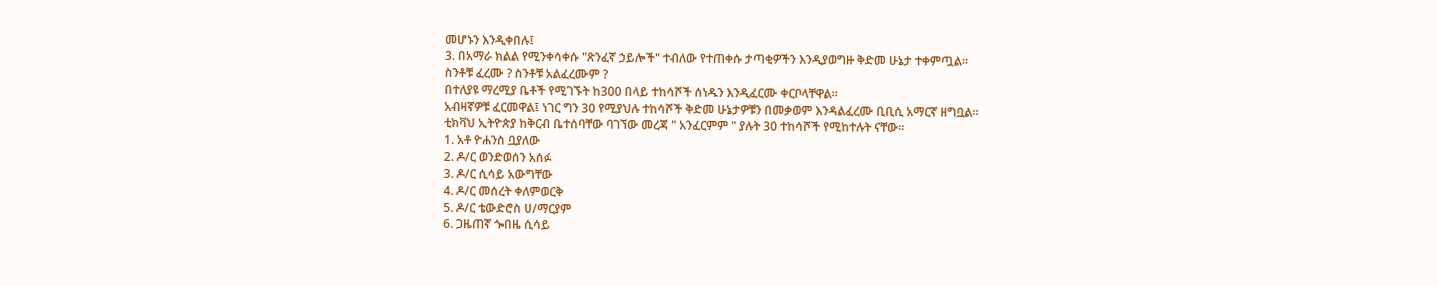መሆኑን እንዲቀበሉ፤
3. በአማራ ክልል የሚንቀሳቀሱ "ጽንፈኛ ኃይሎች" ተብለው የተጠቀሱ ታጣቂዎችን እንዲያወግዙ ቅድመ ሁኔታ ተቀምጧል።
ስንቶቹ ፈረሙ ? ስንቶቹ አልፈረሙም ?
በተለያዩ ማረሚያ ቤቶች የሚገኙት ከ300 በላይ ተከሳሾች ሰነዱን እንዲፈርሙ ቀርቦላቸዋል።
አብዛኛዎቹ ፈርመዋል፤ ነገር ግን 30 የሚያህሉ ተከሳሾች ቅድመ ሁኔታዎቹን በመቃወም እንዳልፈረሙ ቢቢሲ አማርኛ ዘግቧል።
ቲክቫህ ኢትዮጵያ ከቅርብ ቤተሰባቸው ባገኘው መረጃ " አንፈርምም " ያሉት 30 ተከሳሾች የሚከተሉት ናቸው።
1. አቶ ዮሐንስ ቧያለው
2. ዶ/ር ወንድወሰን አሰፉ
3. ዶ/ር ሲሳይ አውግቸው
4. ዶ/ር መሰረት ቀለምወርቅ
5. ዶ/ር ቴውድሮስ ሀ/ማርያም
6. ጋዜጠኛ ጐበዜ ሲሳይ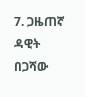7. ጋዜጠኛ ዳዊት በጋሻው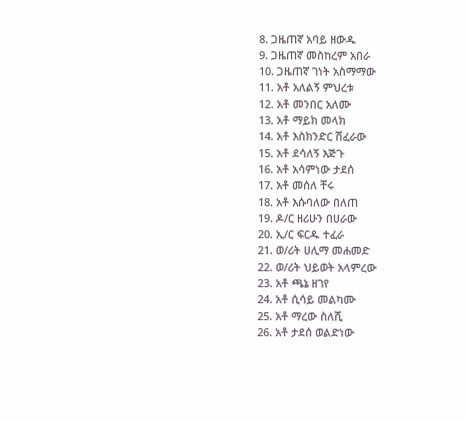8. ጋዜጠኛ አባይ ዘውዱ
9. ጋዜጠኛ መስከረም አበራ
10. ጋዜጠኛ ገነት አስማማው
11. አቶ አለልኝ ምህረቱ
12. አቶ መንበር አለሙ
13. አቶ ማይክ መላክ
14. አቶ እስክንድር ሽፈራው
15. አቶ ደሳለኝ እጅጉ
16. አቶ አሳምነው ታደሰ
17. አቶ መሰለ ቸሩ
18. አቶ እሱባለው በለጠ
19. ዶ/ር ዘሪሁን በሀራው
20. ኢ/ር ፍርዱ ተፈራ
21. ወ/ሪት ሀሊማ መሐመድ
22. ወ/ሪት ህይወት አላምረው
23. አቶ ጫኔ ዘገየ
24. አቶ ሲሳይ መልካሙ
25. አቶ ማረው ስለሺ
26. አቶ ታደሰ ወልድነው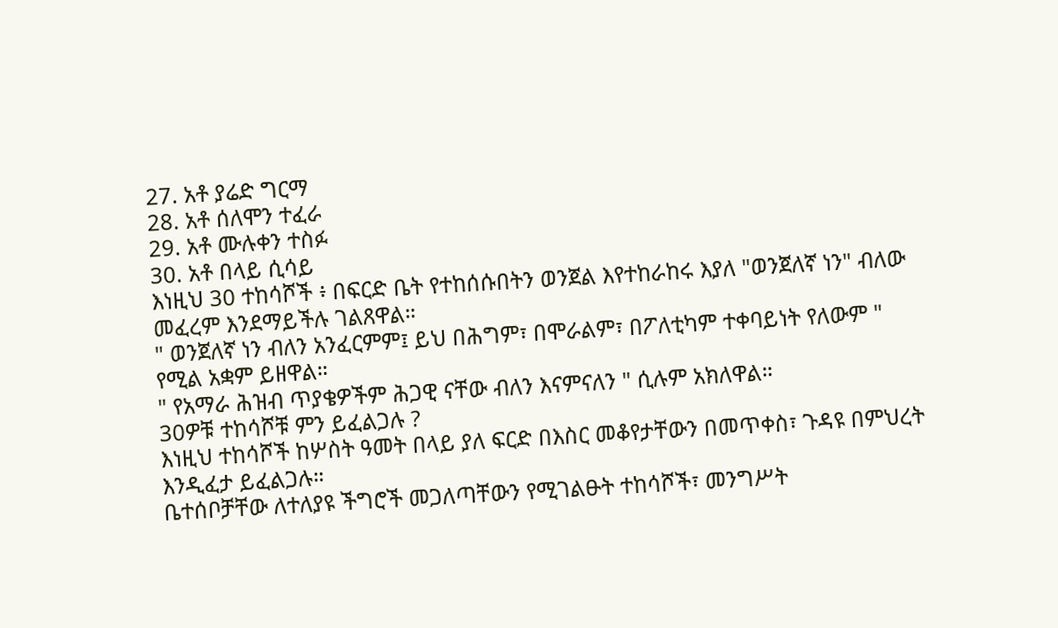27. አቶ ያሬድ ግርማ
28. አቶ ሰለሞን ተፈራ
29. አቶ ሙሉቀን ተስፉ
30. አቶ በላይ ሲሳይ
እነዚህ 30 ተከሳሾች ፥ በፍርድ ቤት የተከሰሱበትን ወንጀል እየተከራከሩ እያለ "ወንጀለኛ ነን" ብለው መፈረም እንደማይችሉ ገልጸዋል።
" ወንጀለኛ ነን ብለን አንፈርምም፤ ይህ በሕግም፣ በሞራልም፣ በፖለቲካም ተቀባይነት የለውም " የሚል አቋም ይዘዋል።
" የአማራ ሕዝብ ጥያቄዎችም ሕጋዊ ናቸው ብለን እናምናለን " ሲሉም አክለዋል።
30ዎቹ ተከሳሾቹ ምን ይፈልጋሉ ?
እነዚህ ተከሳሾች ከሦስት ዓመት በላይ ያለ ፍርድ በእስር መቆየታቸውን በመጥቀስ፣ ጉዳዩ በምህረት እንዲፈታ ይፈልጋሉ።
ቤተሰቦቻቸው ለተለያዩ ችግሮች መጋለጣቸውን የሚገልፁት ተከሳሾች፣ መንግሥት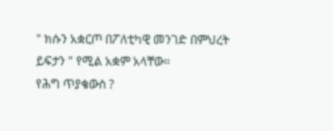" ክሱን አቋርጦ በፖለቲካዊ መንገድ በምህረት ይፍታን " የሚል አቋም አላቸው።
የሕግ ጥያቄውስ ?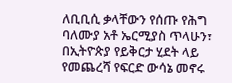ለቢቢሲ ቃላቸውን የሰጡ የሕግ ባለሙያ አቶ ኤርሚያስ ጥላሁን፣ በኢትዮጵያ የይቅርታ ሂደት ላይ የመጨረሻ የፍርድ ውሳኔ መኖሩ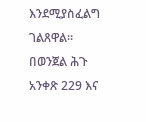እንደሚያስፈልግ ገልጸዋል።
በወንጀል ሕጉ አንቀጽ 229 እና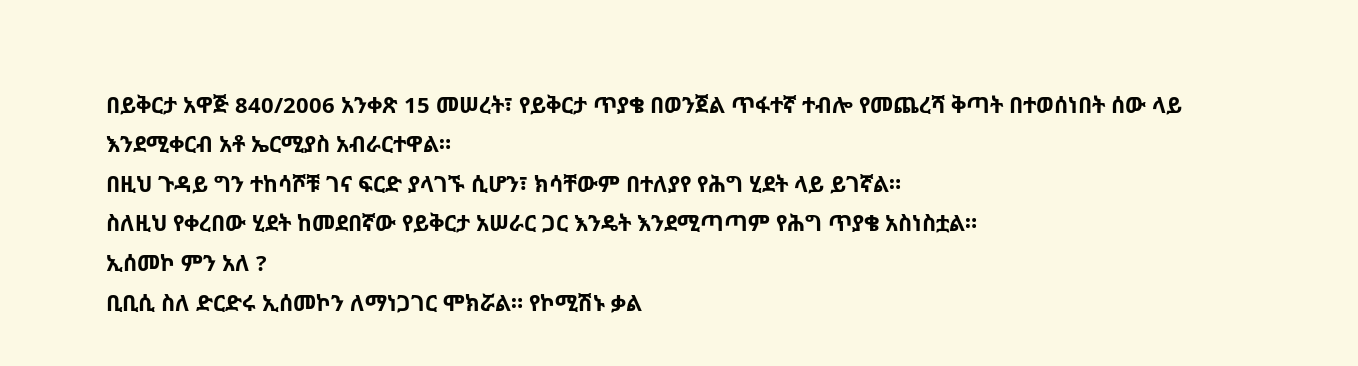በይቅርታ አዋጅ 840/2006 አንቀጽ 15 መሠረት፣ የይቅርታ ጥያቄ በወንጀል ጥፋተኛ ተብሎ የመጨረሻ ቅጣት በተወሰነበት ሰው ላይ እንደሚቀርብ አቶ ኤርሚያስ አብራርተዋል።
በዚህ ጉዳይ ግን ተከሳሾቹ ገና ፍርድ ያላገኙ ሲሆን፣ ክሳቸውም በተለያየ የሕግ ሂደት ላይ ይገኛል።
ስለዚህ የቀረበው ሂደት ከመደበኛው የይቅርታ አሠራር ጋር እንዴት እንደሚጣጣም የሕግ ጥያቄ አስነስቷል።
ኢሰመኮ ምን አለ ?
ቢቢሲ ስለ ድርድሩ ኢሰመኮን ለማነጋገር ሞክሯል። የኮሚሽኑ ቃል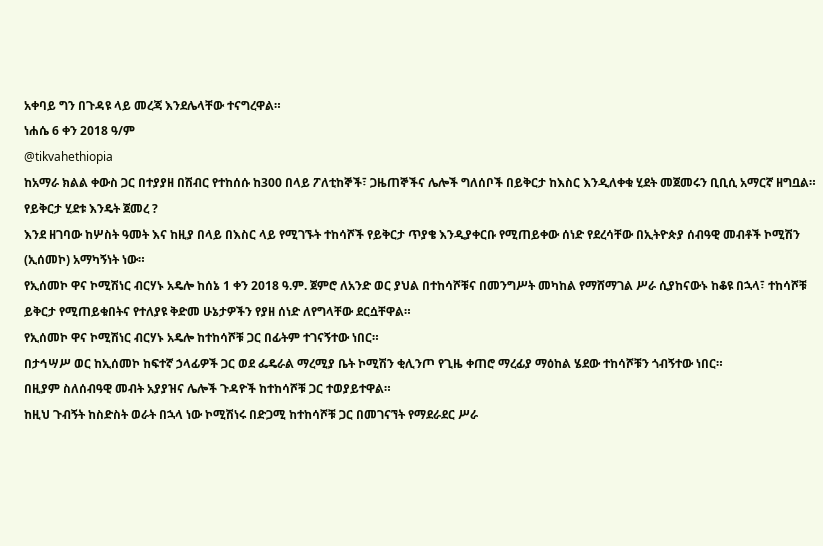አቀባይ ግን በጉዳዩ ላይ መረጃ እንደሌላቸው ተናግረዋል።
ነሐሴ 6 ቀን 2018 ዓ/ም
@tikvahethiopia
ከአማራ ክልል ቀውስ ጋር በተያያዘ በሽብር የተከሰሱ ከ300 በላይ ፖለቲከኞች፣ ጋዜጠኞችና ሌሎች ግለሰቦች በይቅርታ ከእስር እንዲለቀቁ ሂደት መጀመሩን ቢቢሲ አማርኛ ዘግቧል።
የይቅርታ ሂደቱ እንዴት ጀመረ ?
እንደ ዘገባው ከሦስት ዓመት እና ከዚያ በላይ በእስር ላይ የሚገኙት ተከሳሾች የይቅርታ ጥያቄ እንዲያቀርቡ የሚጠይቀው ሰነድ የደረሳቸው በኢትዮጵያ ሰብዓዊ መብቶች ኮሚሽን (ኢሰመኮ) አማካኝነት ነው።
የኢሰመኮ ዋና ኮሚሽነር ብርሃኑ አዴሎ ከሰኔ 1 ቀን 2018 ዓ.ም. ጀምሮ ለአንድ ወር ያህል በተከሳሾቹና በመንግሥት መካከል የማሸማገል ሥራ ሲያከናውኑ ከቆዩ በኋላ፣ ተከሳሾቹ ይቅርታ የሚጠይቁበትና የተለያዩ ቅድመ ሁኔታዎችን የያዘ ሰነድ ለየግላቸው ደርሷቸዋል።
የኢሰመኮ ዋና ኮሚሽነር ብርሃኑ አዴሎ ከተከሳሾቹ ጋር በፊትም ተገናኝተው ነበር።
በታኅሣሥ ወር ከኢሰመኮ ከፍተኛ ኃላፊዎች ጋር ወደ ፌዴራል ማረሚያ ቤት ኮሚሽን ቂሊንጦ የጊዜ ቀጠሮ ማረፊያ ማዕከል ሄደው ተከሳሾቹን ጎብኝተው ነበር።
በዚያም ስለሰብዓዊ መብት አያያዝና ሌሎች ጉዳዮች ከተከሳሾቹ ጋር ተወያይተዋል።
ከዚህ ጉብኝት ከስድስት ወራት በኋላ ነው ኮሚሽነሩ በድጋሚ ከተከሳሾቹ ጋር በመገናኘት የማደራደር ሥራ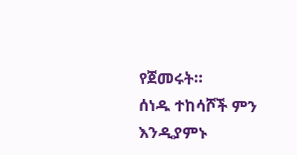የጀመሩት።
ሰነዱ ተከሳሾች ምን እንዲያምኑ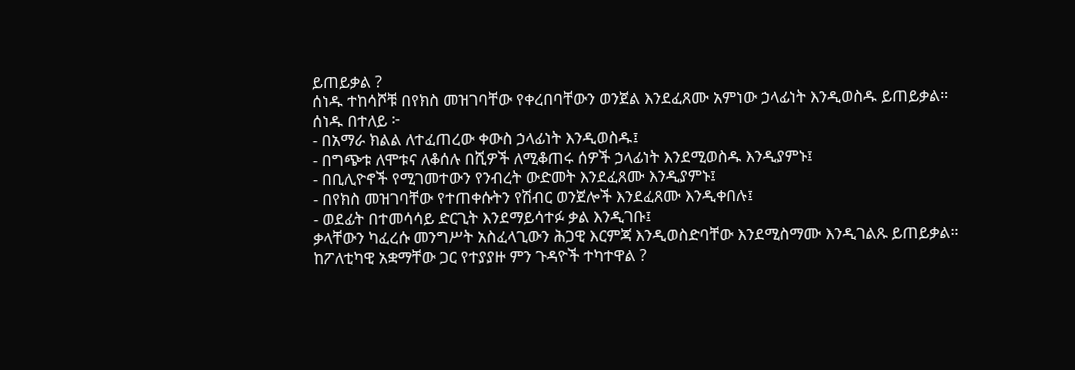ይጠይቃል ?
ሰነዱ ተከሳሾቹ በየክስ መዝገባቸው የቀረበባቸውን ወንጀል እንደፈጸሙ አምነው ኃላፊነት እንዲወስዱ ይጠይቃል።
ሰነዱ በተለይ ፦
- በአማራ ክልል ለተፈጠረው ቀውስ ኃላፊነት እንዲወስዱ፤
- በግጭቱ ለሞቱና ለቆሰሉ በሺዎች ለሚቆጠሩ ሰዎች ኃላፊነት እንደሚወስዱ እንዲያምኑ፤
- በቢሊዮኖች የሚገመተውን የንብረት ውድመት እንደፈጸሙ እንዲያምኑ፤
- በየክስ መዝገባቸው የተጠቀሱትን የሽብር ወንጀሎች እንደፈጸሙ እንዲቀበሉ፤
- ወደፊት በተመሳሳይ ድርጊት እንደማይሳተፉ ቃል እንዲገቡ፤
ቃላቸውን ካፈረሱ መንግሥት አስፈላጊውን ሕጋዊ እርምጃ እንዲወስድባቸው እንደሚስማሙ እንዲገልጹ ይጠይቃል።
ከፖለቲካዊ አቋማቸው ጋር የተያያዙ ምን ጉዳዮች ተካተዋል ?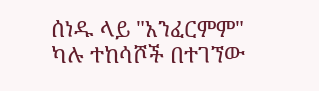ሰነዱ ላይ "አንፈርምም" ካሉ ተከሳሾች በተገኘው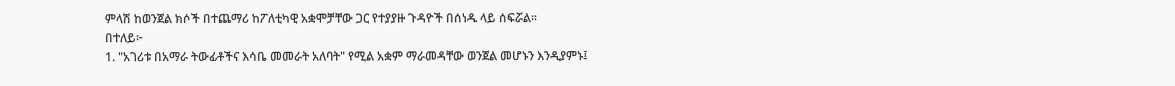ምላሽ ከወንጀል ክሶች በተጨማሪ ከፖለቲካዊ አቋሞቻቸው ጋር የተያያዙ ጉዳዮች በሰነዱ ላይ ሰፍሯል።
በተለይ፦
1. "አገሪቱ በአማራ ትውፊቶችና እሳቤ መመራት አለባት" የሚል አቋም ማራመዳቸው ወንጀል መሆኑን እንዲያምኑ፤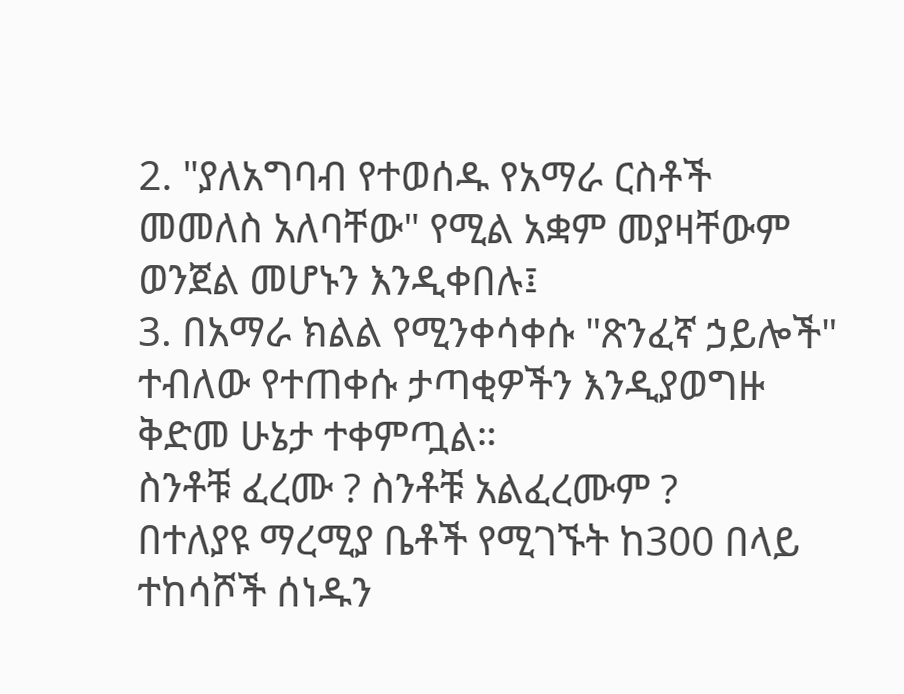2. "ያለአግባብ የተወሰዱ የአማራ ርስቶች መመለስ አለባቸው" የሚል አቋም መያዛቸውም ወንጀል መሆኑን እንዲቀበሉ፤
3. በአማራ ክልል የሚንቀሳቀሱ "ጽንፈኛ ኃይሎች" ተብለው የተጠቀሱ ታጣቂዎችን እንዲያወግዙ ቅድመ ሁኔታ ተቀምጧል።
ስንቶቹ ፈረሙ ? ስንቶቹ አልፈረሙም ?
በተለያዩ ማረሚያ ቤቶች የሚገኙት ከ300 በላይ ተከሳሾች ሰነዱን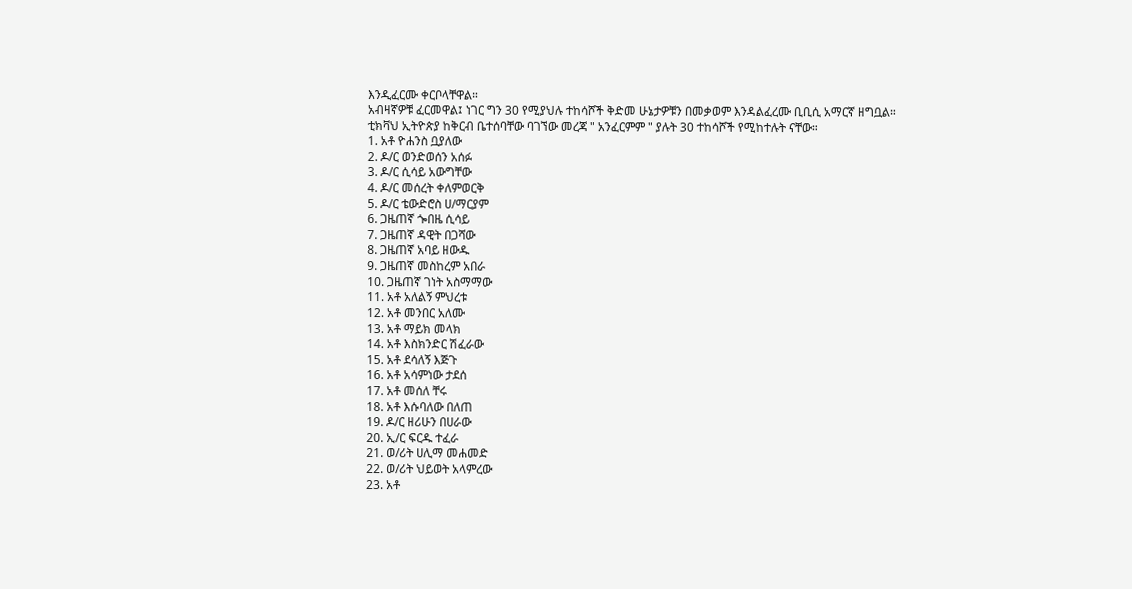እንዲፈርሙ ቀርቦላቸዋል።
አብዛኛዎቹ ፈርመዋል፤ ነገር ግን 30 የሚያህሉ ተከሳሾች ቅድመ ሁኔታዎቹን በመቃወም እንዳልፈረሙ ቢቢሲ አማርኛ ዘግቧል።
ቲክቫህ ኢትዮጵያ ከቅርብ ቤተሰባቸው ባገኘው መረጃ " አንፈርምም " ያሉት 30 ተከሳሾች የሚከተሉት ናቸው።
1. አቶ ዮሐንስ ቧያለው
2. ዶ/ር ወንድወሰን አሰፉ
3. ዶ/ር ሲሳይ አውግቸው
4. ዶ/ር መሰረት ቀለምወርቅ
5. ዶ/ር ቴውድሮስ ሀ/ማርያም
6. ጋዜጠኛ ጐበዜ ሲሳይ
7. ጋዜጠኛ ዳዊት በጋሻው
8. ጋዜጠኛ አባይ ዘውዱ
9. ጋዜጠኛ መስከረም አበራ
10. ጋዜጠኛ ገነት አስማማው
11. አቶ አለልኝ ምህረቱ
12. አቶ መንበር አለሙ
13. አቶ ማይክ መላክ
14. አቶ እስክንድር ሽፈራው
15. አቶ ደሳለኝ እጅጉ
16. አቶ አሳምነው ታደሰ
17. አቶ መሰለ ቸሩ
18. አቶ እሱባለው በለጠ
19. ዶ/ር ዘሪሁን በሀራው
20. ኢ/ር ፍርዱ ተፈራ
21. ወ/ሪት ሀሊማ መሐመድ
22. ወ/ሪት ህይወት አላምረው
23. አቶ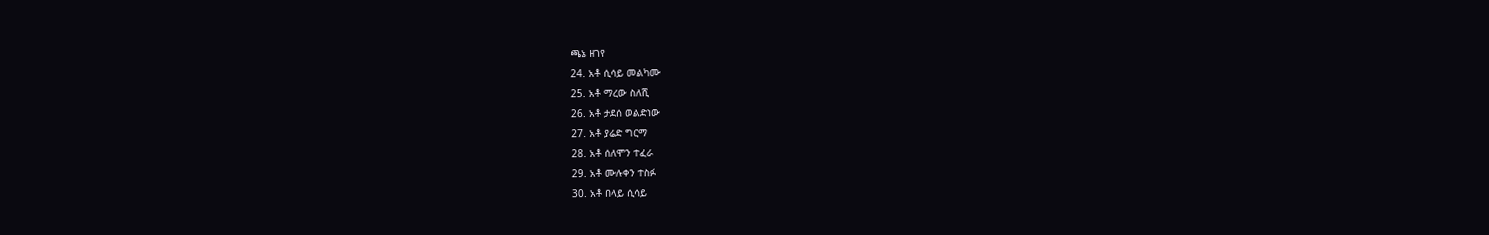ጫኔ ዘገየ
24. አቶ ሲሳይ መልካሙ
25. አቶ ማረው ስለሺ
26. አቶ ታደሰ ወልድነው
27. አቶ ያሬድ ግርማ
28. አቶ ሰለሞን ተፈራ
29. አቶ ሙሉቀን ተስፉ
30. አቶ በላይ ሲሳይ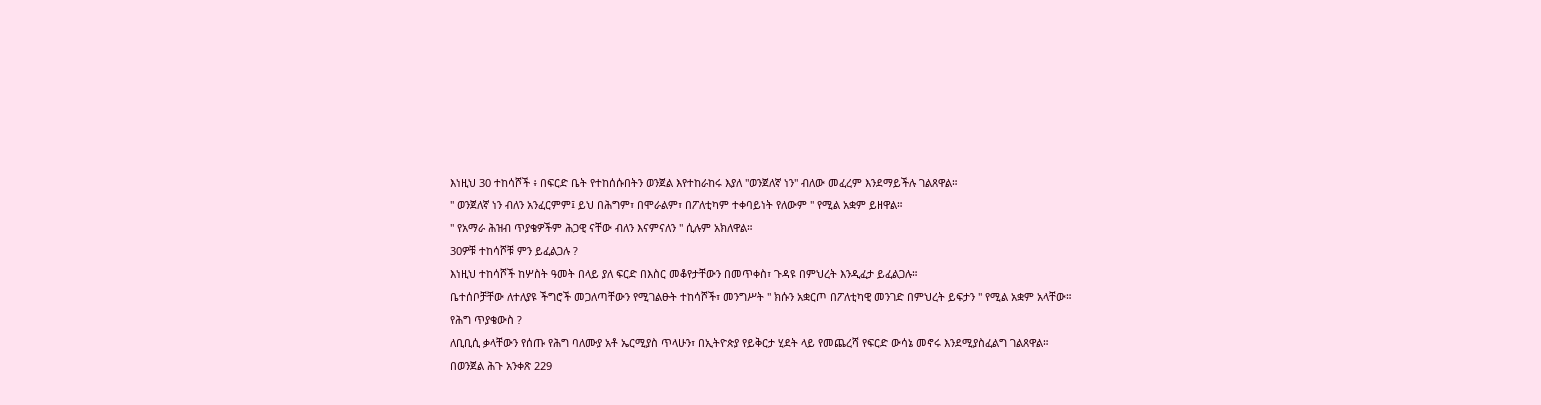እነዚህ 30 ተከሳሾች ፥ በፍርድ ቤት የተከሰሱበትን ወንጀል እየተከራከሩ እያለ "ወንጀለኛ ነን" ብለው መፈረም እንደማይችሉ ገልጸዋል።
" ወንጀለኛ ነን ብለን አንፈርምም፤ ይህ በሕግም፣ በሞራልም፣ በፖለቲካም ተቀባይነት የለውም " የሚል አቋም ይዘዋል።
" የአማራ ሕዝብ ጥያቄዎችም ሕጋዊ ናቸው ብለን እናምናለን " ሲሉም አክለዋል።
30ዎቹ ተከሳሾቹ ምን ይፈልጋሉ ?
እነዚህ ተከሳሾች ከሦስት ዓመት በላይ ያለ ፍርድ በእስር መቆየታቸውን በመጥቀስ፣ ጉዳዩ በምህረት እንዲፈታ ይፈልጋሉ።
ቤተሰቦቻቸው ለተለያዩ ችግሮች መጋለጣቸውን የሚገልፁት ተከሳሾች፣ መንግሥት " ክሱን አቋርጦ በፖለቲካዊ መንገድ በምህረት ይፍታን " የሚል አቋም አላቸው።
የሕግ ጥያቄውስ ?
ለቢቢሲ ቃላቸውን የሰጡ የሕግ ባለሙያ አቶ ኤርሚያስ ጥላሁን፣ በኢትዮጵያ የይቅርታ ሂደት ላይ የመጨረሻ የፍርድ ውሳኔ መኖሩ እንደሚያስፈልግ ገልጸዋል።
በወንጀል ሕጉ አንቀጽ 229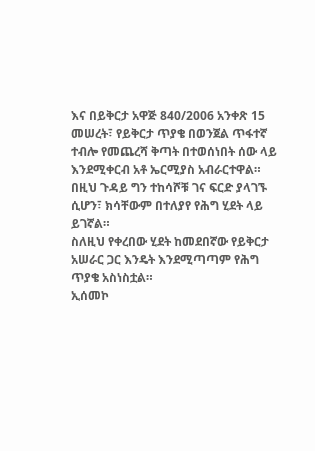እና በይቅርታ አዋጅ 840/2006 አንቀጽ 15 መሠረት፣ የይቅርታ ጥያቄ በወንጀል ጥፋተኛ ተብሎ የመጨረሻ ቅጣት በተወሰነበት ሰው ላይ እንደሚቀርብ አቶ ኤርሚያስ አብራርተዋል።
በዚህ ጉዳይ ግን ተከሳሾቹ ገና ፍርድ ያላገኙ ሲሆን፣ ክሳቸውም በተለያየ የሕግ ሂደት ላይ ይገኛል።
ስለዚህ የቀረበው ሂደት ከመደበኛው የይቅርታ አሠራር ጋር እንዴት እንደሚጣጣም የሕግ ጥያቄ አስነስቷል።
ኢሰመኮ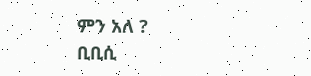ምን አለ ?
ቢቢሲ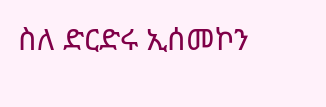ስለ ድርድሩ ኢሰመኮን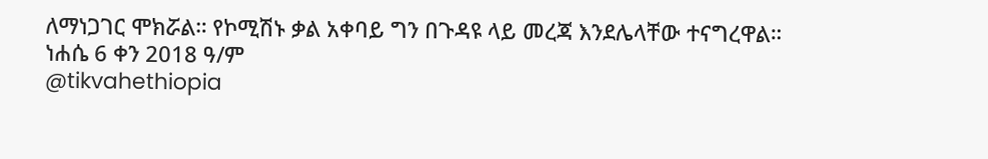ለማነጋገር ሞክሯል። የኮሚሽኑ ቃል አቀባይ ግን በጉዳዩ ላይ መረጃ እንደሌላቸው ተናግረዋል።
ነሐሴ 6 ቀን 2018 ዓ/ም
@tikvahethiopia